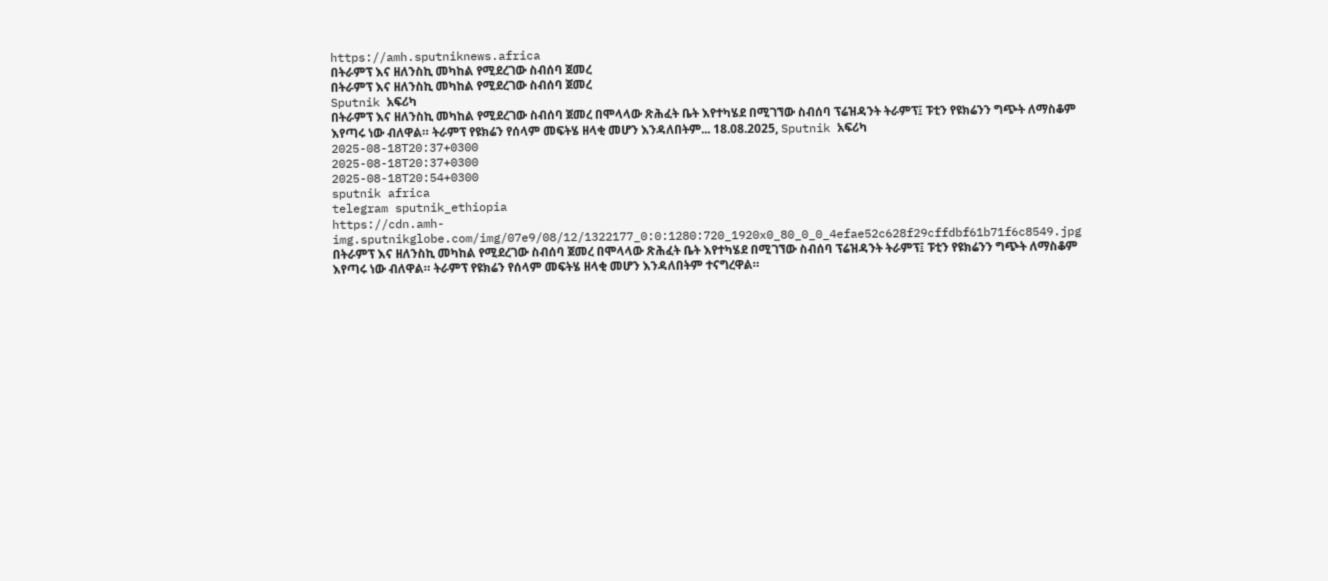https://amh.sputniknews.africa
በትራምፕ እና ዘለንስኪ መካከል የሚደረገው ስብሰባ ጀመረ
በትራምፕ እና ዘለንስኪ መካከል የሚደረገው ስብሰባ ጀመረ
Sputnik አፍሪካ
በትራምፕ እና ዘለንስኪ መካከል የሚደረገው ስብሰባ ጀመረ በሞላላው ጽሕፈት ቤት እየተካሄደ በሚገኘው ስብሰባ ፕሬዝዳንት ትራምፕ፤ ፑቲን የዩክሬንን ግጭት ለማስቆም እየጣሩ ነው ብለዋል። ትራምፕ የዩክሬን የሰላም መፍትሄ ዘላቂ መሆን እንዳለበትም... 18.08.2025, Sputnik አፍሪካ
2025-08-18T20:37+0300
2025-08-18T20:37+0300
2025-08-18T20:54+0300
sputnik africa
telegram sputnik_ethiopia
https://cdn.amh-img.sputnikglobe.com/img/07e9/08/12/1322177_0:0:1280:720_1920x0_80_0_0_4efae52c628f29cffdbf61b71f6c8549.jpg
በትራምፕ እና ዘለንስኪ መካከል የሚደረገው ስብሰባ ጀመረ በሞላላው ጽሕፈት ቤት እየተካሄደ በሚገኘው ስብሰባ ፕሬዝዳንት ትራምፕ፤ ፑቲን የዩክሬንን ግጭት ለማስቆም እየጣሩ ነው ብለዋል። ትራምፕ የዩክሬን የሰላም መፍትሄ ዘላቂ መሆን እንዳለበትም ተናግረዋል።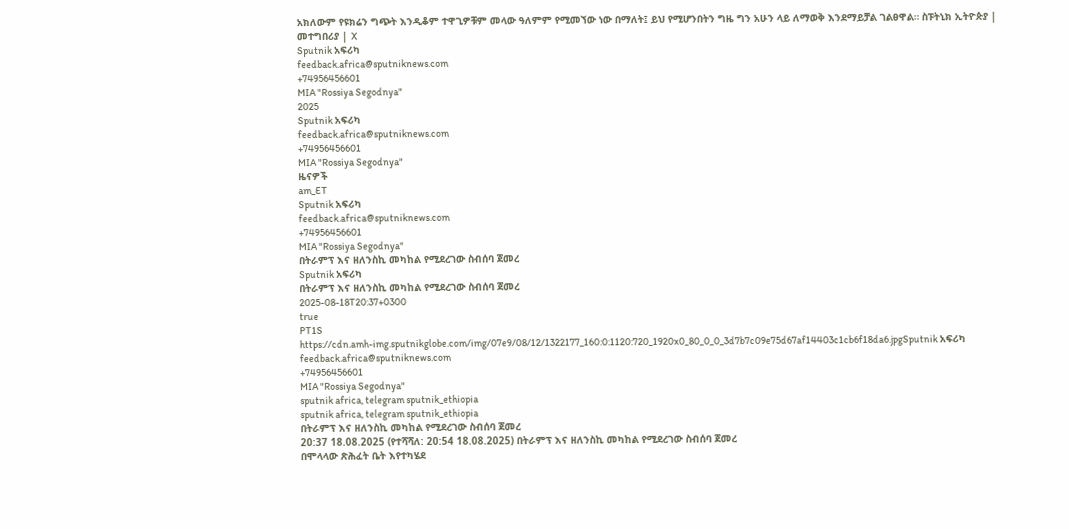አክለውም የዩክሬን ግጭት እንዲቆም ተዋጊዎቹም መላው ዓለምም የሚመኘው ነው በማለት፤ ይህ የሚሆንበትን ግዜ ግን አሁን ላይ ለማወቅ እንደማይቻል ገልፀዋል። ስፑትኒክ ኢትዮጵያ | መተግበሪያ | X
Sputnik አፍሪካ
feedback.africa@sputniknews.com
+74956456601
MIA "Rossiya Segodnya"
2025
Sputnik አፍሪካ
feedback.africa@sputniknews.com
+74956456601
MIA "Rossiya Segodnya"
ዜናዎች
am_ET
Sputnik አፍሪካ
feedback.africa@sputniknews.com
+74956456601
MIA "Rossiya Segodnya"
በትራምፕ እና ዘለንስኪ መካከል የሚደረገው ስብሰባ ጀመረ
Sputnik አፍሪካ
በትራምፕ እና ዘለንስኪ መካከል የሚደረገው ስብሰባ ጀመረ
2025-08-18T20:37+0300
true
PT1S
https://cdn.amh-img.sputnikglobe.com/img/07e9/08/12/1322177_160:0:1120:720_1920x0_80_0_0_3d7b7c09e75d67af14403c1cb6f18da6.jpgSputnik አፍሪካ
feedback.africa@sputniknews.com
+74956456601
MIA "Rossiya Segodnya"
sputnik africa, telegram sputnik_ethiopia
sputnik africa, telegram sputnik_ethiopia
በትራምፕ እና ዘለንስኪ መካከል የሚደረገው ስብሰባ ጀመረ
20:37 18.08.2025 (የተሻሻለ: 20:54 18.08.2025) በትራምፕ እና ዘለንስኪ መካከል የሚደረገው ስብሰባ ጀመረ
በሞላላው ጽሕፈት ቤት እየተካሄደ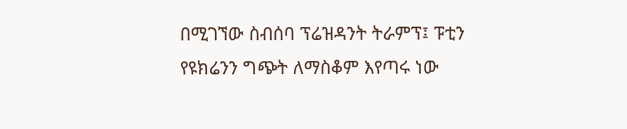በሚገኘው ስብሰባ ፕሬዝዳንት ትራምፕ፤ ፑቲን የዩክሬንን ግጭት ለማስቆም እየጣሩ ነው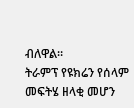ብለዋል።
ትራምፕ የዩክሬን የሰላም መፍትሄ ዘላቂ መሆን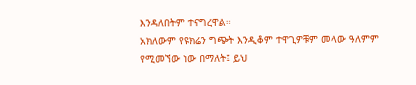እንዳለበትም ተናግረዋል።
አክለውም የዩክሬን ግጭት እንዲቆም ተዋጊዎቹም መላው ዓለምም የሚመኘው ነው በማለት፤ ይህ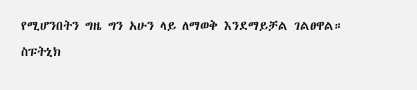የሚሆንበትን ግዜ ግን አሁን ላይ ለማወቅ እንደማይቻል ገልፀዋል።
ስፑትኒክ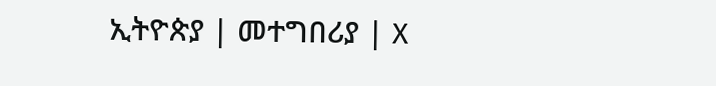ኢትዮጵያ | መተግበሪያ | X